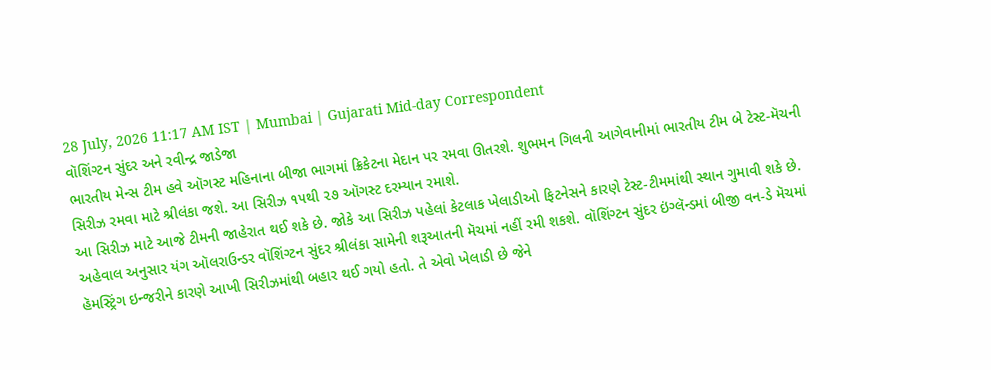28 July, 2026 11:17 AM IST | Mumbai | Gujarati Mid-day Correspondent
વૉશિંગ્ટન સુંદર અને રવીન્દ્ર જાડેજા
ભારતીય મેન્સ ટીમ હવે ઑગસ્ટ મહિનાના બીજા ભાગમાં ક્રિકેટના મેદાન પર રમવા ઊતરશે. શુભમન ગિલની આગેવાનીમાં ભારતીય ટીમ બે ટેસ્ટ-મૅચની સિરીઝ રમવા માટે શ્રીલંકા જશે. આ સિરીઝ ૧૫થી ૨૭ ઑગસ્ટ દરમ્યાન રમાશે.
આ સિરીઝ માટે આજે ટીમની જાહેરાત થઈ શકે છે. જોકે આ સિરીઝ પહેલાં કેટલાક ખેલાડીઓ ફિટનેસને કારણે ટેસ્ટ-ટીમમાંથી સ્થાન ગુમાવી શકે છે.
અહેવાલ અનુસાર યંગ ઑલરાઉન્ડર વૉશિંગ્ટન સુંદર શ્રીલંકા સામેની શરૂઆતની મૅચમાં નહીં રમી શકશે. વૉશિંગ્ટન સુંદર ઇંગ્લૅન્ડમાં બીજી વન-ડે મૅચમાં હૅમસ્ટ્રિંગ ઇન્જરીને કારણે આખી સિરીઝમાંથી બહાર થઈ ગયો હતો. તે એવો ખેલાડી છે જેને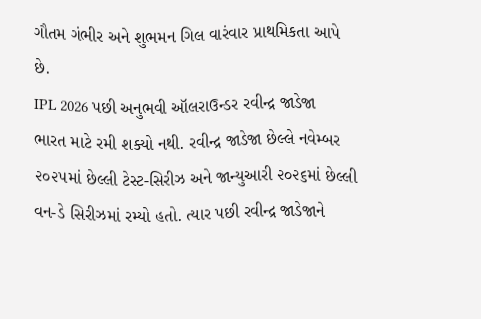ગૌતમ ગંભીર અને શુભમન ગિલ વારંવાર પ્રાથમિકતા આપે છે.
IPL 2026 પછી અનુભવી ઑલરાઉન્ડર રવીન્દ્ર જાડેજા ભારત માટે રમી શક્યો નથી. રવીન્દ્ર જાડેજા છેલ્લે નવેમ્બર ૨૦૨૫માં છેલ્લી ટેસ્ટ-સિરીઝ અને જાન્યુઆરી ૨૦૨૬માં છેલ્લી વન-ડે સિરીઝમાં રમ્યો હતો. ત્યાર પછી રવીન્દ્ર જાડેજાને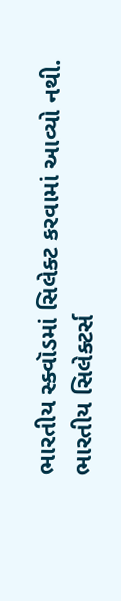ભારતીય સ્ક્વૉડમાં સિલેક્ટ કરવામાં આવ્યો નથી.
ભારતીય સિલેક્ટર્સ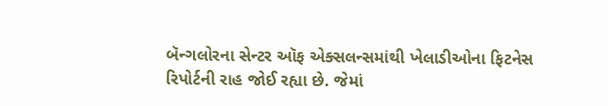બૅન્ગલોરના સેન્ટર ઑફ એક્સલન્સમાંથી ખેલાડીઓના ફિટનેસ રિપોર્ટની રાહ જોઈ રહ્યા છે. જેમાં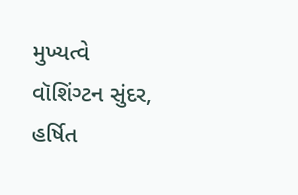મુખ્યત્વે વૉશિંગ્ટન સુંદર, હર્ષિત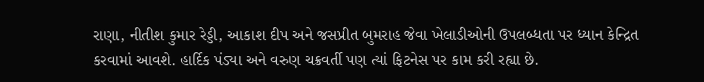રાણા, નીતીશ કુમાર રેડ્ડી, આકાશ દીપ અને જસપ્રીત બુમરાહ જેવા ખેલાડીઓની ઉપલબ્ધતા પર ધ્યાન કેન્દ્રિત કરવામાં આવશે. હાર્દિક પંડ્યા અને વરુણ ચક્રવર્તી પણ ત્યાં ફિટનેસ પર કામ કરી રહ્યા છે.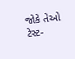જોકે તેઓ ટેસ્ટ-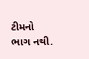ટીમનો ભાગ નથી.